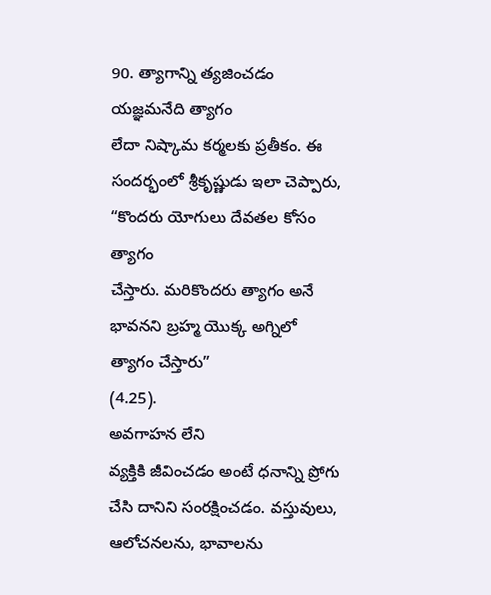90. త్యాగాన్ని త్యజించడం
యజ్ఞమనేది త్యాగం
లేదా నిష్కామ కర్మలకు ప్రతీకం. ఈ సందర్భంలో శ్రీకృష్ణుడు ఇలా చెప్పారు, “కొందరు యోగులు దేవతల కోసం త్యాగం
చేస్తారు. మరికొందరు త్యాగం అనే భావనని బ్రహ్మ యొక్క అగ్నిలో త్యాగం చేస్తారు”
(4.25).
అవగాహన లేని
వ్యక్తికి జీవించడం అంటే ధనాన్ని ప్రోగు చేసి దానిని సంరక్షించడం. వస్తువులు, ఆలోచనలను, భావాలను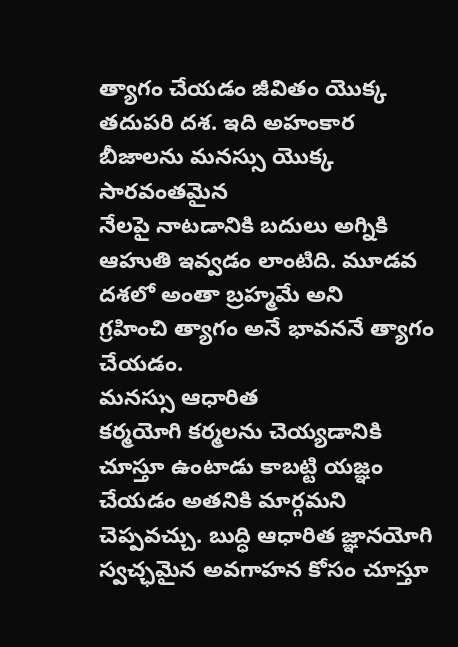త్యాగం చేయడం జీవితం యొక్క తదుపరి దశ. ఇది అహంకార బీజాలను మనస్సు యొక్క సారవంతమైన
నేలపై నాటడానికి బదులు అగ్నికి ఆహుతి ఇవ్వడం లాంటిది. మూడవ దశలో అంతా బ్రహ్మమే అని
గ్రహించి త్యాగం అనే భావననే త్యాగం చేయడం.
మనస్సు ఆధారిత
కర్మయోగి కర్మలను చెయ్యడానికి చూస్తూ ఉంటాడు కాబట్టి యజ్ఞం చేయడం అతనికి మార్గమని
చెప్పవచ్చు. బుద్ధి ఆధారిత జ్ఞానయోగి స్వచ్ఛమైన అవగాహన కోసం చూస్తూ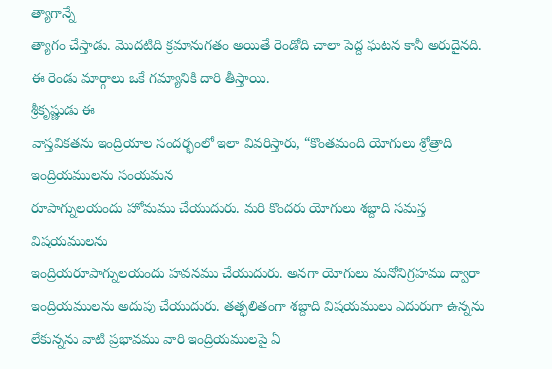త్యాగాన్నే
త్యాగం చేస్తాడు. మొదటిది క్రమానుగతం అయితే రెండోది చాలా పెద్ద ఘటన కానీ అరుదైనది.
ఈ రెండు మార్గాలు ఒకే గమ్యానికి దారి తీస్తాయి.
శ్రీకృష్ణుడు ఈ
వాస్తవికతను ఇంద్రియాల సందర్భంలో ఇలా వివరిస్తారు, “కొంతమంది యోగులు శ్రోత్రాది ఇంద్రియములను సంయమన
రూపాగ్నులయందు హోమము చేయుదురు. మరి కొందరు యోగులు శబ్దాది సమస్త విషయములను
ఇంద్రియరూపాగ్నులయందు హవనము చేయుదురు. అనగా యోగులు మనోనిగ్రహము ద్వారా
ఇంద్రియములను అదుపు చేయుదురు. తత్ఫలితంగా శబ్దాది విషయములు ఎదురుగా ఉన్నను
లేకున్నను వాటి ప్రభావము వారి ఇంద్రియములపై ఏ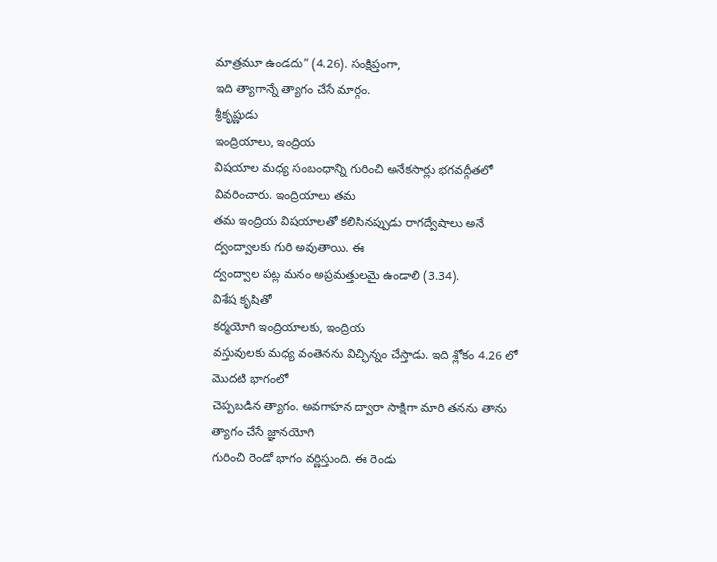మాత్రమూ ఉండదు” (4.26). సంక్షిప్తంగా,
ఇది త్యాగాన్నే త్యాగం చేసే మార్గం.
శ్రీకృష్ణుడు
ఇంద్రియాలు, ఇంద్రియ
విషయాల మధ్య సంబంధాన్ని గురించి అనేకసార్లు భగవద్గీతలో వివరించారు. ఇంద్రియాలు తమ
తమ ఇంద్రియ విషయాలతో కలిసినప్పుడు రాగద్వేషాలు అనే ద్వంద్వాలకు గురి అవుతాయి. ఈ
ద్వంద్వాల పట్ల మనం అప్రమత్తులమై ఉండాలి (3.34).
విశేష కృషితో
కర్మయోగి ఇంద్రియాలకు, ఇంద్రియ
వస్తువులకు మధ్య వంతెనను విచ్ఛిన్నం చేస్తాడు. ఇది శ్లోకం 4.26 లో మొదటి భాగంలో
చెప్పబడిన త్యాగం. అవగాహన ద్వారా సాక్షిగా మారి తనను తాను త్యాగం చేసే జ్ఞానయోగి
గురించి రెండో భాగం వర్ణిస్తుంది. ఈ రెండు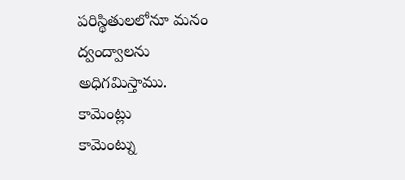పరిస్థితులలోనూ మనం ద్వంద్వాలను
అధిగమిస్తాము.
కామెంట్లు
కామెంట్ను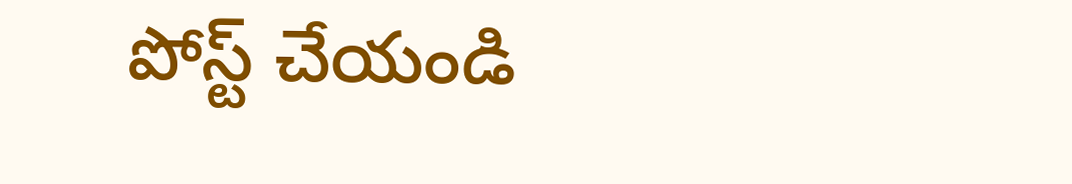పోస్ట్ చేయండి